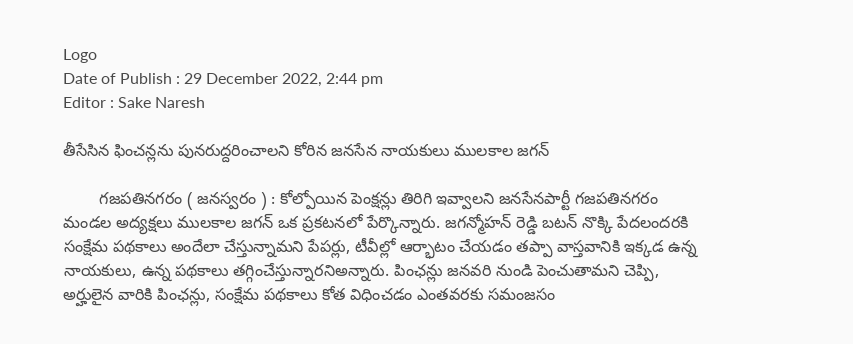Logo
Date of Publish : 29 December 2022, 2:44 pm
Editor : Sake Naresh

తీసేసిన ఫించన్లను పునరుద్దరించాలని కోరిన జనసేన నాయకులు ములకాల జగన్

        గజపతినగరం ( జనస్వరం ) : కోల్పోయిన పెంక్షన్లు తిరిగి ఇవ్వాలని జనసేనపార్టీ గజపతినగరం మండల అద్యక్షలు ములకాల జగన్ ఒక ప్రకటనలో పేర్కొన్నారు. జగన్మోహన్ రెడ్డి బటన్ నొక్కి పేదలందరకి సంక్షేమ పథకాలు అందేలా చేస్తున్నామని పేపర్లు, టీవీల్లో ఆర్భాటం చేయడం తప్పా వాస్తవానికి ఇక్కడ ఉన్న నాయకులు, ఉన్న పథకాలు తగ్గించేస్తున్నారనిఅన్నారు. పింఛన్లు జనవరి నుండి పెంచుతామని చెప్పి, అర్హులైన వారికి పింఛన్లు, సంక్షేమ పథకాలు కోత విధించడం ఎంతవరకు సమంజసం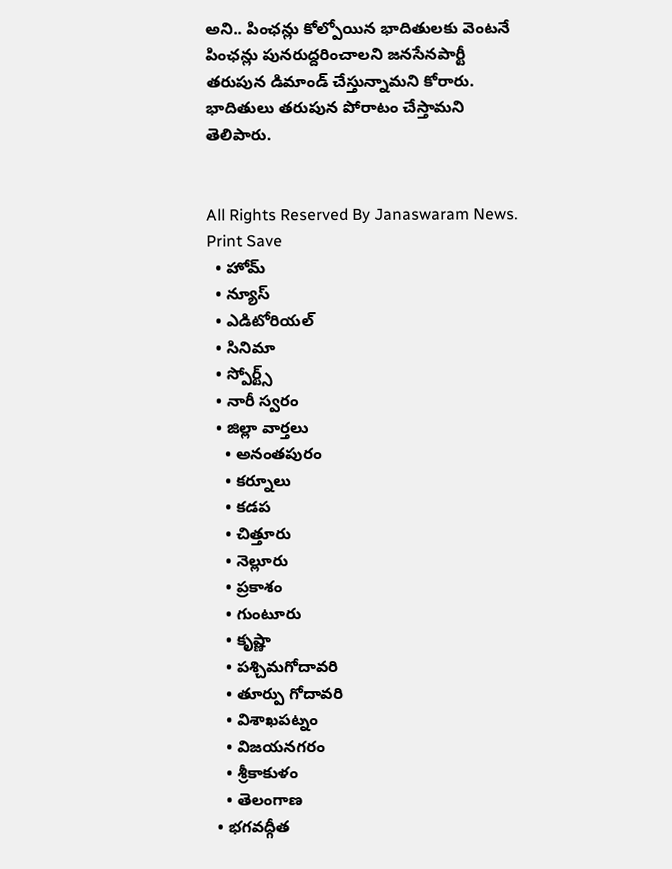అని.. పింఛన్లు కోల్పోయిన భాదితులకు వెంటనే పింఛన్లు పునరుద్దరించాలని జనసేనపార్టీ తరుపున డిమాండ్ చేస్తున్నామని కోరారు. భాదితులు తరుపున పోరాటం చేస్తామని తెలిపారు.


All Rights Reserved By Janaswaram News.
Print Save
  • హోమ్
  • న్యూస్
  • ఎడిటోరియల్
  • సినిమా
  • స్పోర్ట్స్
  • నారీ స్వరం
  • జిల్లా వార్తలు
    • అనంతపురం
    • కర్నూలు
    • కడప
    • చిత్తూరు
    • నెల్లూరు
    • ప్రకాశం
    • గుంటూరు
    • కృష్ణా
    • పశ్చిమగోదావరి
    • తూర్పు గోదావరి
    • విశాఖపట్నం
    • విజయనగరం
    • శ్రీకాకుళం
    • తెలంగాణ
  • భగవద్గీత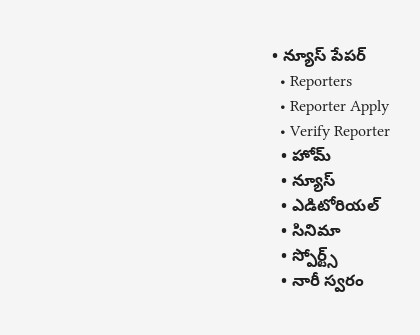• న్యూస్ పేపర్
  • Reporters
  • Reporter Apply
  • Verify Reporter
  • హోమ్
  • న్యూస్
  • ఎడిటోరియల్
  • సినిమా
  • స్పోర్ట్స్
  • నారీ స్వరం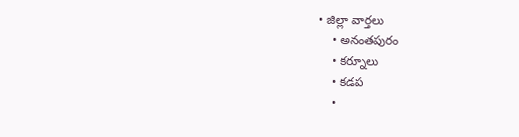• జిల్లా వార్తలు
    • అనంతపురం
    • కర్నూలు
    • కడప
    •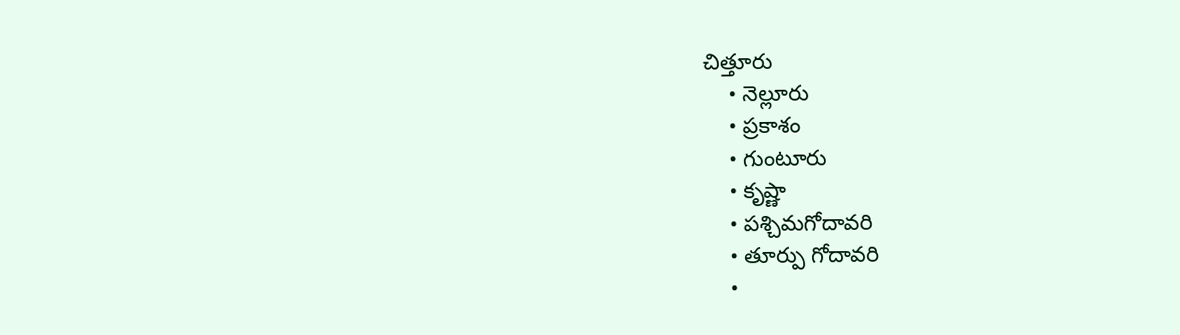చిత్తూరు
    • నెల్లూరు
    • ప్రకాశం
    • గుంటూరు
    • కృష్ణా
    • పశ్చిమగోదావరి
    • తూర్పు గోదావరి
    •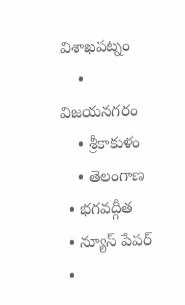విశాఖపట్నం
    • విజయనగరం
    • శ్రీకాకుళం
    • తెలంగాణ
  • భగవద్గీత
  • న్యూస్ పేపర్
  •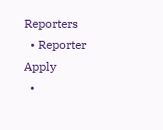Reporters
  • Reporter Apply
  •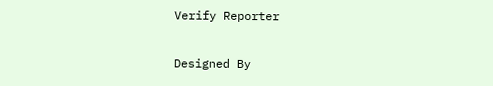Verify Reporter

Designed By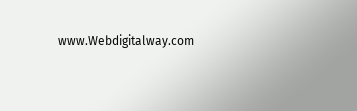www.Webdigitalway.com